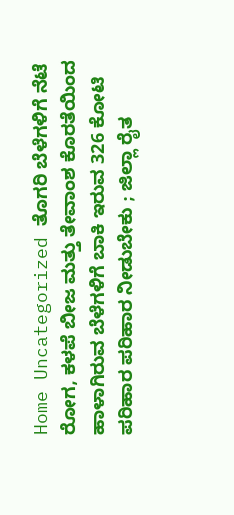Home Uncategorized ತೊಗರಿ ಬೆಳೆಗಳಿಗೆ ನೆಟೆ ರೋಗ, ಕಳಪೆ ಬೀಜ ಮತ್ತು ತೇವಾಂಶ ಕೊರತೆಯಿಂದ ಹಾಳಾಗಿರುವ ಬೆಳೆಗಳಿಗೆ ಬಾಕಿ ಇರುವ 326 ಕೋಟಿ ಪರಿಹಾರ ಪರಿಹಾರ ನೀಡುಬೇಕು ; ಜಿಲ್ಲಾ ರೈತ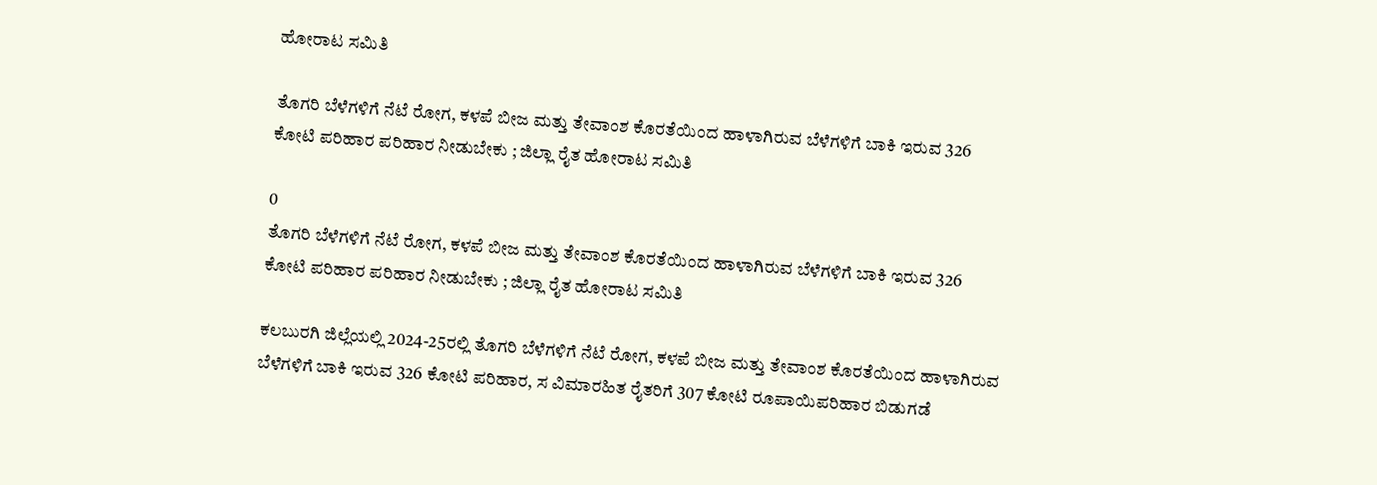ಹೋರಾಟ ಸಮಿತಿ

ತೊಗರಿ ಬೆಳೆಗಳಿಗೆ ನೆಟೆ ರೋಗ, ಕಳಪೆ ಬೀಜ ಮತ್ತು ತೇವಾಂಶ ಕೊರತೆಯಿಂದ ಹಾಳಾಗಿರುವ ಬೆಳೆಗಳಿಗೆ ಬಾಕಿ ಇರುವ 326 ಕೋಟಿ ಪರಿಹಾರ ಪರಿಹಾರ ನೀಡುಬೇಕು ; ಜಿಲ್ಲಾ ರೈತ ಹೋರಾಟ ಸಮಿತಿ

0
ತೊಗರಿ ಬೆಳೆಗಳಿಗೆ ನೆಟೆ ರೋಗ, ಕಳಪೆ ಬೀಜ ಮತ್ತು ತೇವಾಂಶ ಕೊರತೆಯಿಂದ ಹಾಳಾಗಿರುವ ಬೆಳೆಗಳಿಗೆ ಬಾಕಿ ಇರುವ 326 ಕೋಟಿ ಪರಿಹಾರ ಪರಿಹಾರ ನೀಡುಬೇಕು ; ಜಿಲ್ಲಾ ರೈತ ಹೋರಾಟ ಸಮಿತಿ

ಕಲಬುರಗಿ ಜಿಲ್ಲೆಯಲ್ಲಿ 2024-25ರಲ್ಲಿ ತೊಗರಿ ಬೆಳೆಗಳಿಗೆ ನೆಟೆ ರೋಗ, ಕಳಪೆ ಬೀಜ ಮತ್ತು ತೇವಾಂಶ ಕೊರತೆಯಿಂದ ಹಾಳಾಗಿರುವ ಬೆಳೆಗಳಿಗೆ ಬಾಕಿ ಇರುವ 326 ಕೋಟಿ ಪರಿಹಾರ, ಸ ವಿಮಾರಹಿತ ರೈತರಿಗೆ 307 ಕೋಟಿ ರೂಪಾಯಿಪರಿಹಾರ ಬಿಡುಗಡೆ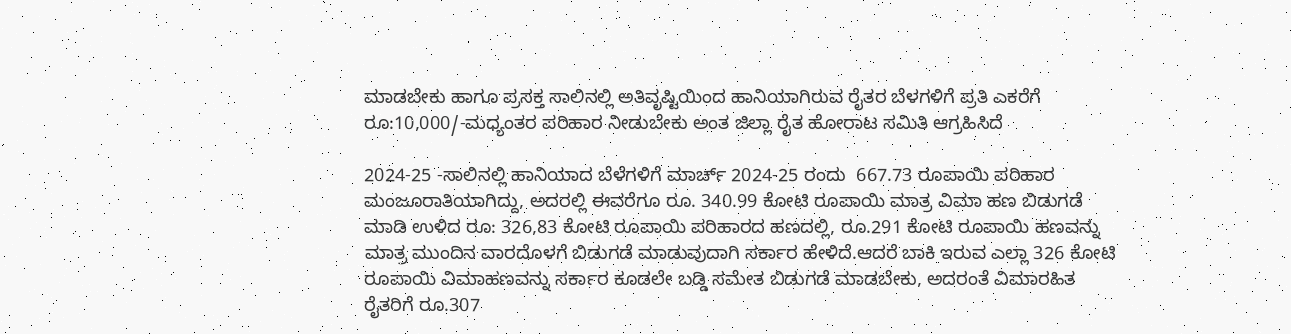ಮಾಡಬೇಕು ಹಾಗೂ ಪ್ರಸಕ್ತ ಸಾಲಿನಲ್ಲಿ ಅತಿವೃಷ್ಟಿಯಿಂದ ಹಾನಿಯಾಗಿರುವ ರೈತರ ಬೆಳಗಳಿಗೆ ಪ್ರತಿ ಎಕರೆಗೆ ರೂ:10,000/-ಮಧ್ಯಂತರ ಪರಿಹಾರ ನೀಡುಬೇಕು ಅಂತ ಜಿಲ್ಲಾ ರೈತ ಹೋರಾಟ ಸಮಿತಿ ಆಗ್ರಹಿಸಿದೆ

2024-25 -ಸಾಲಿನಲ್ಲಿ ಹಾನಿಯಾದ ಬೆಳೆಗಳಿಗೆ ಮಾರ್ಚ್ 2024-25 ರಂದು  667.73 ರೂಪಾಯಿ ಪರಿಹಾರ ಮಂಜೂರಾತಿಯಾಗಿದ್ದು, ಅದರಲ್ಲಿ ಈವರೆಗೂ ರೂ. 340.99 ಕೋಟಿ ರೂಪಾಯಿ ಮಾತ್ರ ವಿಮಾ ಹಣ ಬಿಡುಗಡೆ ಮಾಡಿ ಉಳಿದ ರೂ: 326,83 ಕೋಟಿ ರೂಪಾಯಿ ಪರಿಹಾರದ ಹಣದಲ್ಲಿ, ರೂ.291 ಕೋಟಿ ರೂಪಾಯಿ ಹಣವನ್ನು ಮಾತ್ರ ಮುಂದಿನ ವಾರದೊಳಗೆ ಬಿಡುಗಡೆ ಮಾಡುವುದಾಗಿ ಸರ್ಕಾರ ಹೇಳಿದೆ.ಆದರೆ ಬಾಕಿ ಇರುವ ಎಲ್ಲಾ 326 ಕೋಟಿ ರೂಪಾಯಿ ವಿಮಾಹಣವನ್ನು ಸರ್ಕಾರ ಕೂಡಲೇ ಬಡ್ಡಿ ಸಮೇತ ಬಿಡುಗಡೆ ಮಾಡಬೇಕು, ಅದರಂತೆ ವಿಮಾರಹಿತ ರೈತರಿಗೆ ರೂ.307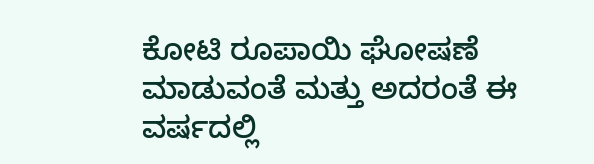ಕೋಟಿ ರೂಪಾಯಿ ಘೋಷಣೆ ಮಾಡುವಂತೆ ಮತ್ತು ಅದರಂತೆ ಈ ವರ್ಷದಲ್ಲಿ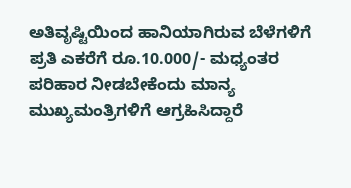ಅತಿವೃಷ್ಟಿಯಿಂದ ಹಾನಿಯಾಗಿರುವ ಬೆಳೆಗಳಿಗೆ ಪ್ರತಿ ಎಕರೆಗೆ ರೂ.10.000/- ಮಧ್ಯಂತರ ಪರಿಹಾರ ನೀಡಬೇಕೆಂದು ಮಾನ್ಯ ಮುಖ್ಯಮಂತ್ರಿಗಳಿಗೆ ಆಗ್ರಹಿಸಿದ್ದಾರೆ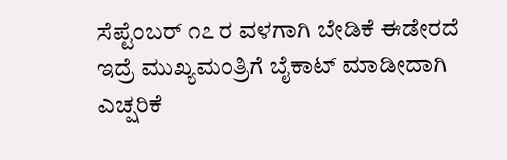ಸೆಪ್ಟೆಂಬರ್ ೧೭ ರ ವಳಗಾಗಿ ಬೇಡಿಕೆ ಈಡೇರದೆ ಇದ್ರೆ ಮುಖ್ಯಮಂತ್ರಿಗೆ ಬೈಕಾಟ್ ಮಾಡೀದಾಗಿ ಎಚ್ಷರಿಕೆ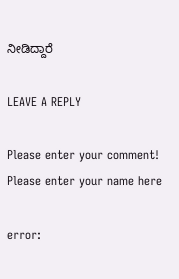ನೀಡಿದ್ದಾರೆ

LEAVE A REPLY

Please enter your comment!
Please enter your name here

error: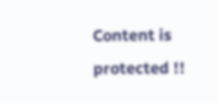Content is protected !!